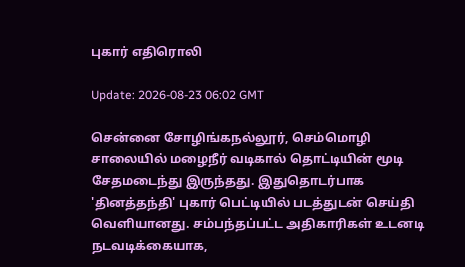புகார் எதிரொலி

Update: 2026-08-23 06:02 GMT

சென்னை சோழிங்கநல்லூர், செம்மொழி சாலையில் மழைநீர் வடிகால் தொட்டியின் மூடி சேதமடைந்து இருந்தது. இதுதொடர்பாக 'தினத்தந்தி' புகார் பெட்டியில் படத்துடன் செய்தி வெளியானது. சம்பந்தப்பட்ட அதிகாரிகள் உடனடி நடவடிக்கையாக,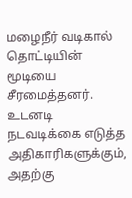மழைநீர் வடிகால் தொட்டியின் மூடியை சீரமைத்தனர். உடனடி நடவடிக்கை எடுத்த அதிகாரிகளுக்கும், அதற்கு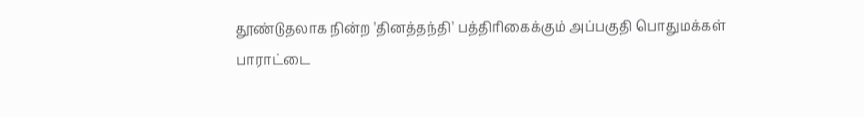தூண்டுதலாக நின்ற 'தினத்தந்தி' பத்திரிகைக்கும் அப்பகுதி பொதுமக்கள் பாராட்டை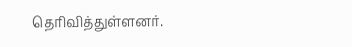தெரிவித்துள்ளனர்.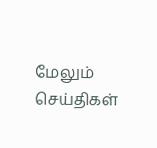மேலும் செய்திகள்